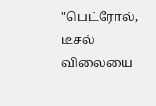"பெட்ரோல், டீசல் விலையை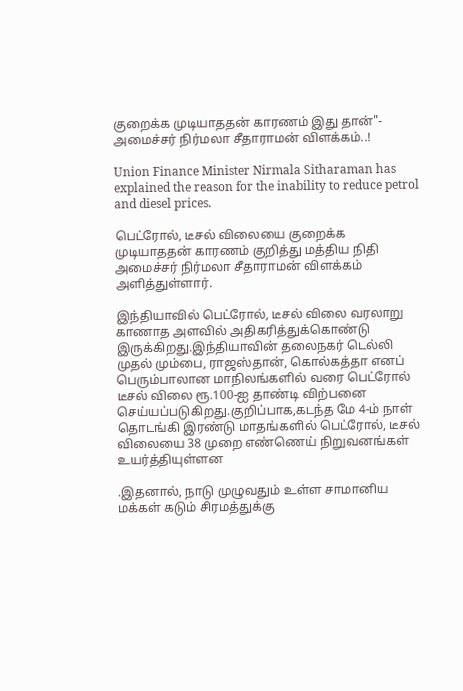குறைக்க முடியாததன் காரணம் இது தான்"- அமைச்சர் நிர்மலா சீதாராமன் விளக்கம்..!

Union Finance Minister Nirmala Sitharaman has explained the reason for the inability to reduce petrol and diesel prices.

பெட்ரோல், டீசல் விலையை குறைக்க முடியாததன் காரணம் குறித்து மத்திய நிதி அமைச்சர் நிர்மலா சீதாராமன் விளக்கம் அளித்துள்ளார்.

இந்தியாவில் பெட்ரோல், டீசல் விலை வரலாறு காணாத அளவில் அதிகரித்துக்கொண்டு இருக்கிறது.இந்தியாவின் தலைநகர் டெல்லி முதல் மும்பை, ராஜஸ்தான், கொல்கத்தா எனப் பெரும்பாலான மாநிலங்களில் வரை பெட்ரோல் டீசல் விலை ரூ.100-ஐ தாண்டி விற்பனை செய்யப்படுகிறது.குறிப்பாக,கடந்த மே 4-ம் நாள் தொடங்கி இரண்டு மாதங்களில் பெட்ரோல், டீசல் விலையை 38 முறை எண்ணெய் நிறுவனங்கள் உயர்த்தியுள்ளன

.இதனால், நாடு முழுவதும் உள்ள சாமானிய மக்கள் கடும் சிரமத்துக்கு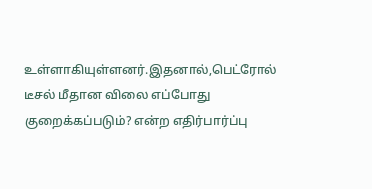உள்ளாகியுள்ளனர்.இதனால்,பெட்ரோல் டீசல் மீதான விலை எப்போது குறைக்கப்படும்? என்ற எதிர்பார்ப்பு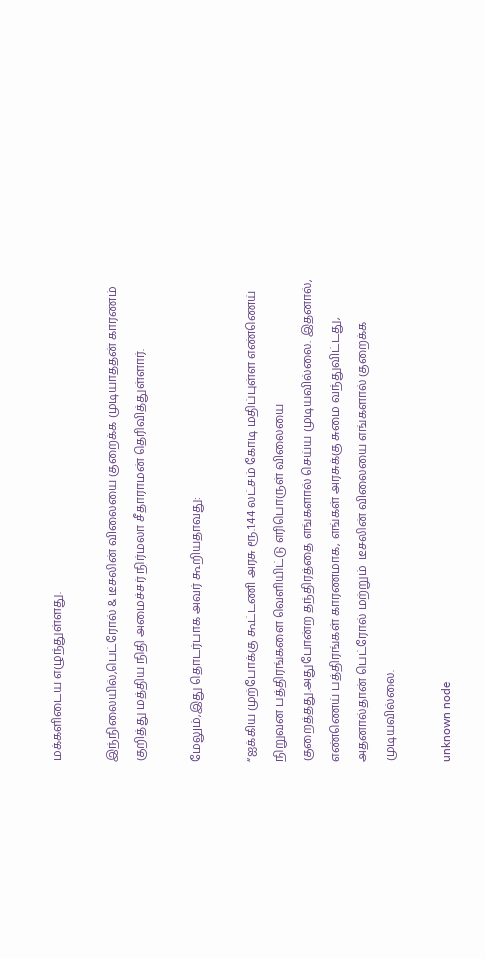மக்களிடைய எழுந்துள்ளது.

இந்நிலையில்,பெட்ரோல் & டீசலின் விலையை குறைக்க முடியாததன் காரணம் குறித்து மத்திய நிதி அமைச்சர் நிர்மலா சீதாராமன் தெரிவித்துள்ளார்.

மேலும்,இது தொடர்பாக அவர் கூறியதாவது:

“ஐக்கிய முற்போக்கு கூட்டணி அரசு ரூ.1.44 லட்சம் கோடி மதிப்புள்ள எண்ணெய் நிறுவன பத்திரங்களை வெளியிட்டு எரிபொருள் விலையை குறைத்தது.அதுபோன்ற தந்திரத்தை எங்களால் செய்ய முடியவில்லை. இதனால், எண்ணெய் பத்திரங்கள் காரணமாக, எங்கள் அரசுக்கு சுமை வந்துவிட்டது, அதனால்தான் பெட்ரோல் மற்றும்  டீசலின் விலையை எங்களால் குறைக்க முடியவில்லை.

unknown node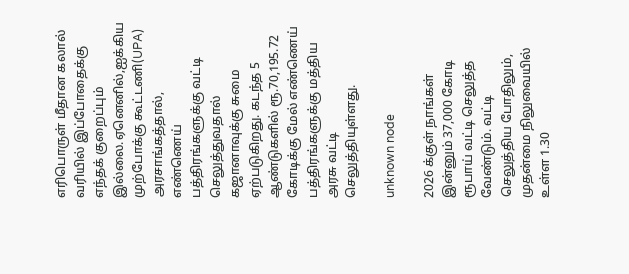எரிபொருள் மீதான கலால் வரியில் இப்போதைக்கு எந்தக் குறைப்பும் இல்லை.ஏனெனில்,ஐக்கிய முற்போக்கு கூட்டணி(UPA) அரசாங்கத்தால், எண்ணெய் பத்திரங்களுக்கு வட்டி செலுத்துவதால் கஜானாவுக்கு சுமை ஏற்படுகிறது. கடந்த 5 ஆண்டுகளில் ரூ.70,195.72 கோடிக்கு மேல் எண்ணெய் பத்திரங்களுக்கு மத்திய அரசு வட்டி செலுத்தியுள்ளது.

unknown node

2026 க்குள் நாங்கள் இன்னும் 37,000 கோடி ரூபாய் வட்டி செலுத்த வேண்டும். வட்டி செலுத்திய போதிலும், முதன்மை நிலுவையில் உள்ள 1.30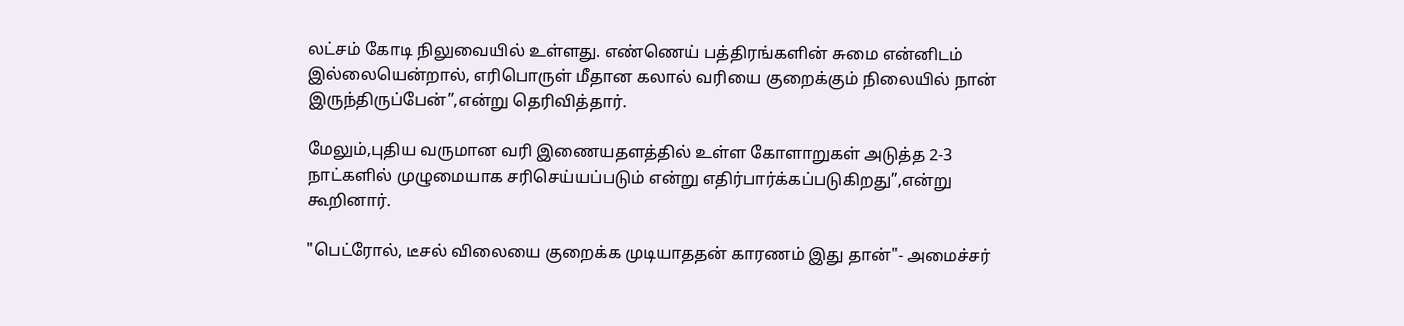லட்சம் கோடி நிலுவையில் உள்ளது. எண்ணெய் பத்திரங்களின் சுமை என்னிடம் இல்லையென்றால், எரிபொருள் மீதான கலால் வரியை குறைக்கும் நிலையில் நான் இருந்திருப்பேன்”,என்று தெரிவித்தார்.

மேலும்,புதிய வருமான வரி இணையதளத்தில் உள்ள கோளாறுகள் அடுத்த 2-3 நாட்களில் முழுமையாக சரிசெய்யப்படும் என்று எதிர்பார்க்கப்படுகிறது”,என்று கூறினார்.

"பெட்ரோல், டீசல் விலையை குறைக்க முடியாததன் காரணம் இது தான்"- அமைச்சர்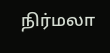நிர்மலா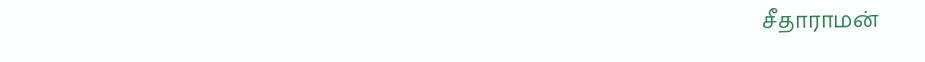சீதாராமன்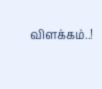விளக்கம்..!